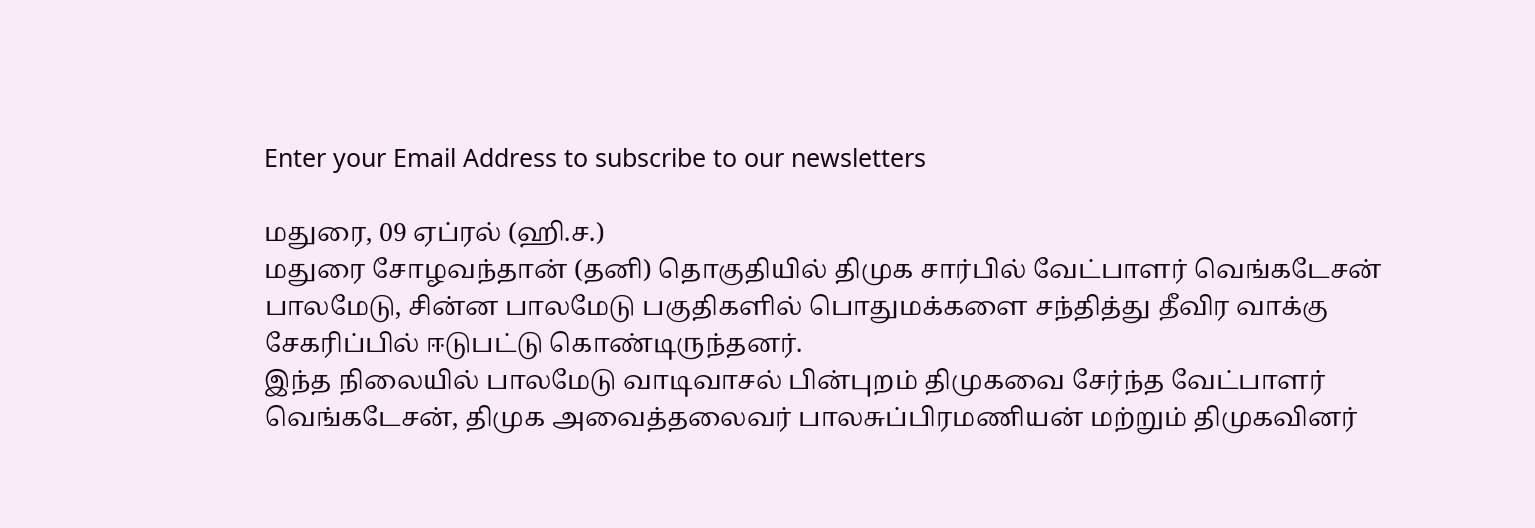Enter your Email Address to subscribe to our newsletters

மதுரை, 09 ஏப்ரல் (ஹி.ச.)
மதுரை சோழவந்தான் (தனி) தொகுதியில் திமுக சார்பில் வேட்பாளர் வெங்கடேசன்
பாலமேடு, சின்ன பாலமேடு பகுதிகளில் பொதுமக்களை சந்தித்து தீவிர வாக்கு
சேகரிப்பில் ஈடுபட்டு கொண்டிருந்தனர்.
இந்த நிலையில் பாலமேடு வாடிவாசல் பின்புறம் திமுகவை சேர்ந்த வேட்பாளர்
வெங்கடேசன், திமுக அவைத்தலைவர் பாலசுப்பிரமணியன் மற்றும் திமுகவினர்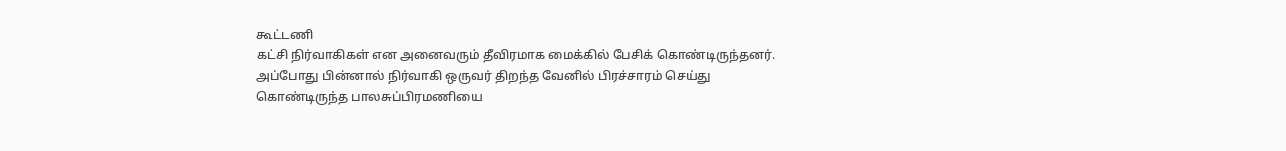கூட்டணி
கட்சி நிர்வாகிகள் என அனைவரும் தீவிரமாக மைக்கில் பேசிக் கொண்டிருந்தனர்.
அப்போது பின்னால் நிர்வாகி ஒருவர் திறந்த வேனில் பிரச்சாரம் செய்து
கொண்டிருந்த பாலசுப்பிரமணியை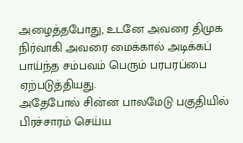அழைத்தபோது, உடனே அவரை திமுக நிர்வாகி அவரை மைக்கால் அடிக்கப் பாய்ந்த சம்பவம் பெரும் பரபரப்பை ஏற்படுத்தியது.
அதேபோல் சின்ன பாலமேடு பகுதியில் பிரச்சாரம் செய்ய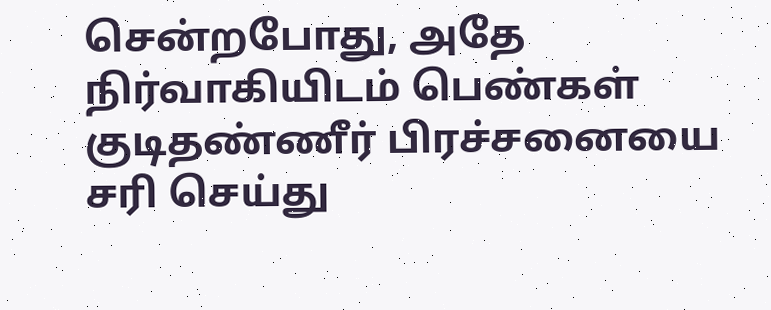சென்றபோது, அதே
நிர்வாகியிடம் பெண்கள் குடிதண்ணீர் பிரச்சனையை சரி செய்து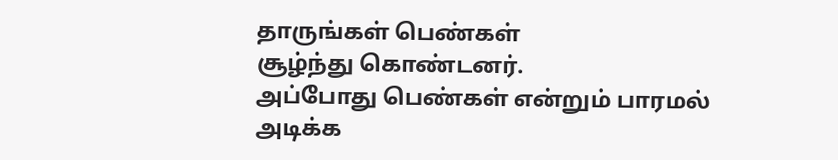தாருங்கள் பெண்கள்
சூழ்ந்து கொண்டனர்.
அப்போது பெண்கள் என்றும் பாரமல் அடிக்க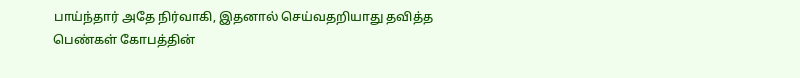பாய்ந்தார் அதே நிர்வாகி, இதனால் செய்வதறியாது தவித்த பெண்கள் கோபத்தின்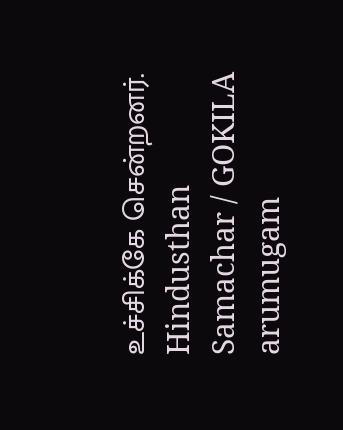உச்சிக்கே சென்றனர்.
Hindusthan Samachar / GOKILA arumugam